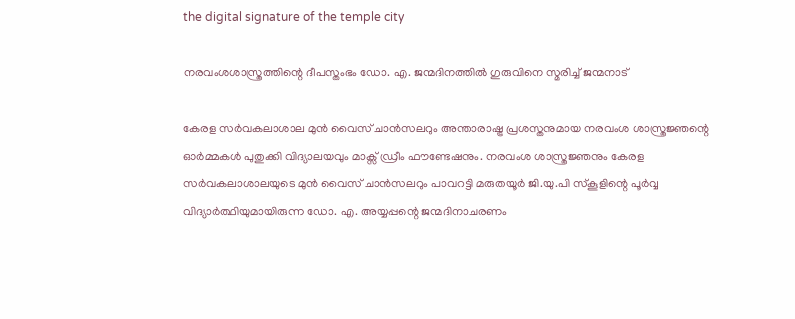the digital signature of the temple city

നരവംശശാസ്ത്രത്തിന്റെ ദീപസ്തംഭം ഡോ. എ. ജന്മദിനത്തിൽ ഗുരുവിനെ സ്മരിച്ച് ജന്മനാട്

കേരള സർവകലാശാല മുൻ വൈസ് ചാൻസലറും അന്താരാഷ്ട്ര പ്രശസ്തനുമായ നരവംശ ശാസ്ത്രജ്ഞന്റെ ഓർമ്മകൾ പുതുക്കി വിദ്യാലയവും മാക്സ് ഡ്രീം ഫൗണ്ടേഷനും. നരവംശ ശാസ്ത്രജ്ഞനും കേരള സർവകലാശാലയുടെ മുൻ വൈസ് ചാൻസലറും പാവറട്ടി മരുതയൂർ ജി.യു.പി സ്കൂളിന്റെ പൂർവ്വ വിദ്യാർത്ഥിയുമായിരുന്ന ഡോ. എ. അയ്യപ്പന്റെ ജന്മദിനാചരണം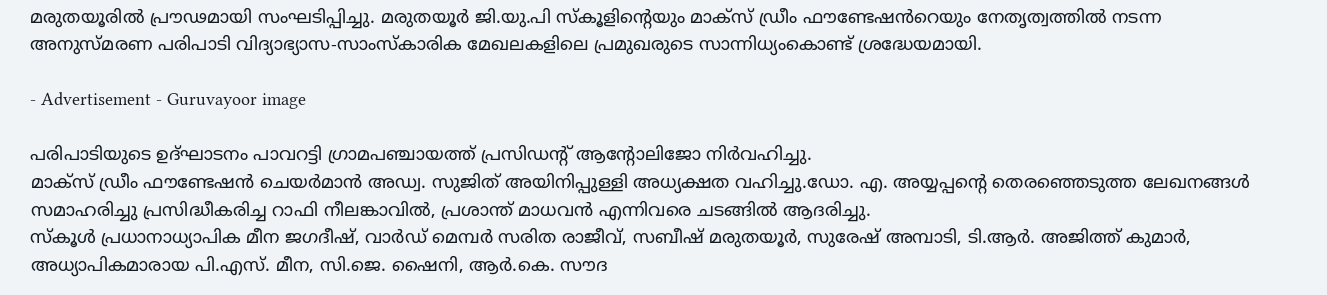മരുതയൂരിൽ പ്രൗഢമായി സംഘടിപ്പിച്ചു. മരുതയൂർ ജി.യു.പി സ്കൂളിന്റെയും മാക്സ് ഡ്രീം ഫൗണ്ടേഷൻറെയും നേതൃത്വത്തിൽ നടന്ന അനുസ്മരണ പരിപാടി വിദ്യാഭ്യാസ-സാംസ്‌കാരിക മേഖലകളിലെ പ്രമുഖരുടെ സാന്നിധ്യംകൊണ്ട് ശ്രദ്ധേയമായി.

- Advertisement - Guruvayoor image

പരിപാടിയുടെ ഉദ്ഘാടനം പാവറട്ടി ഗ്രാമപഞ്ചായത്ത് പ്രസിഡന്റ് ആൻ്റോലിജോ നിർവഹിച്ചു.
മാക്സ് ഡ്രീം ഫൗണ്ടേഷൻ ചെയർമാൻ അഡ്വ. സുജിത് അയിനിപ്പുള്ളി അധ്യക്ഷത വഹിച്ചു.ഡോ. എ. അയ്യപ്പന്റെ തെരഞ്ഞെടുത്ത ലേഖനങ്ങൾ സമാഹരിച്ചു പ്രസിദ്ധീകരിച്ച റാഫി നീലങ്കാവിൽ, പ്രശാന്ത് മാധവൻ എന്നിവരെ ചടങ്ങിൽ ആദരിച്ചു.
സ്കൂൾ പ്രധാനാധ്യാപിക മീന ജഗദീഷ്, വാർഡ് മെമ്പർ സരിത രാജീവ്, സബീഷ് മരുതയൂർ, സുരേഷ് അമ്പാടി, ടി.ആർ. അജിത്ത് കുമാർ, അധ്യാപികമാരായ പി.എസ്. മീന, സി.ജെ. ഷൈനി, ആർ.കെ. സൗദ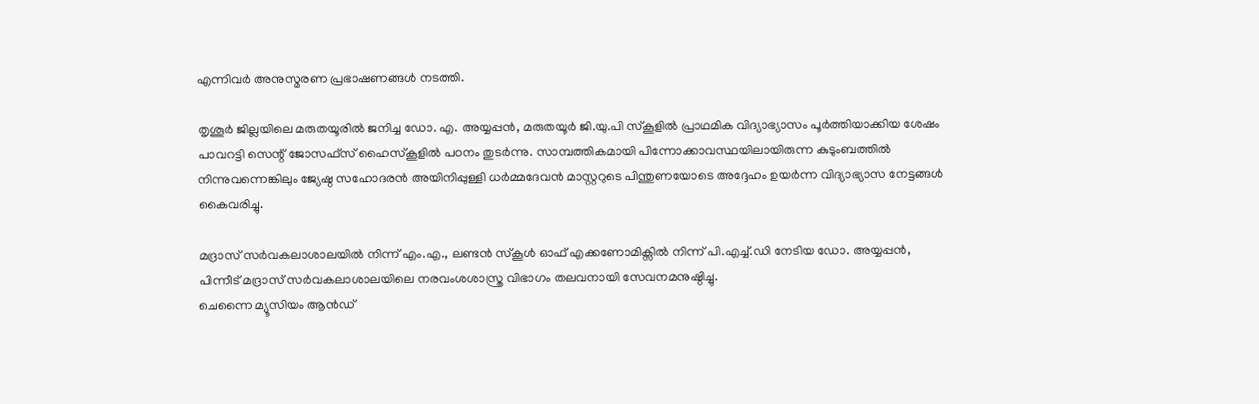എന്നിവർ അനുസ്മരണ പ്രഭാഷണങ്ങൾ നടത്തി.

തൃശൂർ ജില്ലയിലെ മരുതയൂരിൽ ജനിച്ച ഡോ. എ. അയ്യപ്പൻ, മരുതയൂർ ജി.യു.പി സ്കൂളിൽ പ്രാഥമിക വിദ്യാഭ്യാസം പൂർത്തിയാക്കിയ ശേഷം പാവറട്ടി സെന്റ് ജോസഫ്സ് ഹൈസ്കൂളിൽ പഠനം തുടർന്നു. സാമ്പത്തികമായി പിന്നോക്കാവസ്ഥയിലായിരുന്ന കുടുംബത്തിൽ നിന്നുവന്നെങ്കിലും ജ്യേഷ്ഠ സഹോദരൻ അയിനിപ്പുള്ളി ധർമ്മദേവൻ മാസ്റ്ററുടെ പിന്തുണയോടെ അദ്ദേഹം ഉയർന്ന വിദ്യാഭ്യാസ നേട്ടങ്ങൾ കൈവരിച്ചു.

മദ്രാസ് സർവകലാശാലയിൽ നിന്ന് എം.എ., ലണ്ടൻ സ്കൂൾ ഓഫ് എക്കണോമിക്സിൽ നിന്ന് പി.എച്ച്.ഡി നേടിയ ഡോ. അയ്യപ്പൻ, പിന്നീട് മദ്രാസ് സർവകലാശാലയിലെ നരവംശശാസ്ത്ര വിഭാഗം തലവനായി സേവനമനുഷ്ഠിച്ചു.
ചെന്നൈ മ്യൂസിയം ആൻഡ്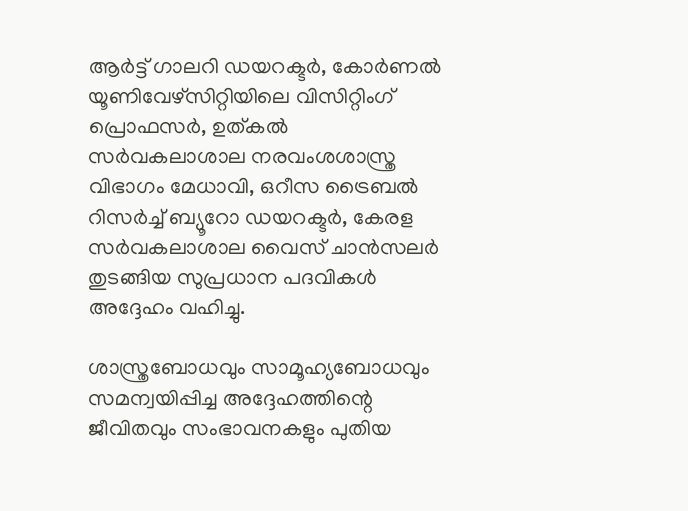ആർട്ട് ഗാലറി ഡയറക്ടർ, കോർണൽ യൂണിവേഴ്സിറ്റിയിലെ വിസിറ്റിംഗ് പ്രൊഫസർ, ഉത്കൽ സർവകലാശാല നരവംശശാസ്ത്ര വിഭാഗം മേധാവി, ഒറീസ ട്രൈബൽ റിസർച്ച് ബ്യൂറോ ഡയറക്ടർ, കേരള സർവകലാശാല വൈസ് ചാൻസലർ തുടങ്ങിയ സുപ്രധാന പദവികൾ അദ്ദേഹം വഹിച്ചു.

ശാസ്ത്രബോധവും സാമൂഹ്യബോധവും സമന്വയിപ്പിച്ച അദ്ദേഹത്തിന്റെ ജീവിതവും സംഭാവനകളും പുതിയ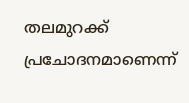തലമുറക്ക് പ്രചോദനമാണെന്ന്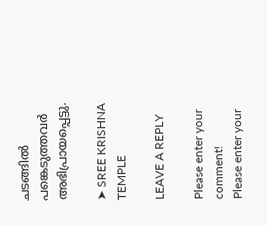ചടങ്ങിൽ പങ്കെടുത്തവർ അഭിപ്രായപ്പെട്ടു.

➤ SREE KRISHNA TEMPLE

LEAVE A REPLY

Please enter your comment!
Please enter your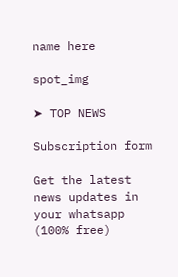name here

spot_img

➤ TOP NEWS

Subscription form

Get the latest news updates in your whatsapp (100% free)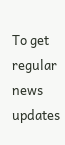To get regular news updates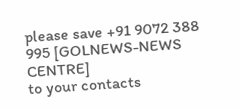please save +91 9072 388 995 [GOLNEWS-NEWS CENTRE]
to your contacts